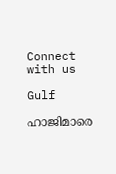Connect with us

Gulf

ഹാജിമാരെ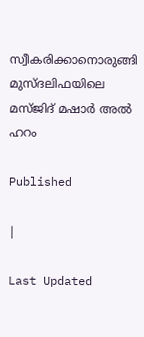സ്വീകരിക്കാനൊരുങ്ങി മുസ്ദലിഫയിലെ മസ്ജിദ് മഷാര്‍ അല്‍ ഹറം

Published

|

Last Updated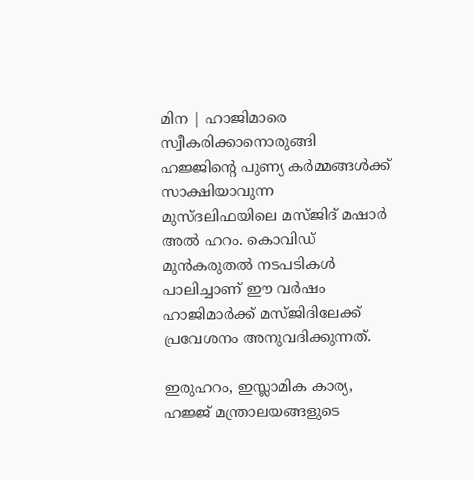മിന | ഹാജിമാരെ സ്വീകരിക്കാനൊരുങ്ങി ഹജ്ജിന്റെ പുണ്യ കര്‍മ്മങ്ങള്‍ക്ക് സാക്ഷിയാവുന്ന മുസ്ദലിഫയിലെ മസ്ജിദ് മഷാര്‍ അല്‍ ഹറം. കൊവിഡ് മുന്‍കരുതല്‍ നടപടികള്‍ പാലിച്ചാണ് ഈ വര്‍ഷം ഹാജിമാര്‍ക്ക് മസ്ജിദിലേക്ക് പ്രവേശനം അനുവദിക്കുന്നത്.

ഇരുഹറം, ഇസ്ലാമിക കാര്യ, ഹജ്ജ് മന്ത്രാലയങ്ങളുടെ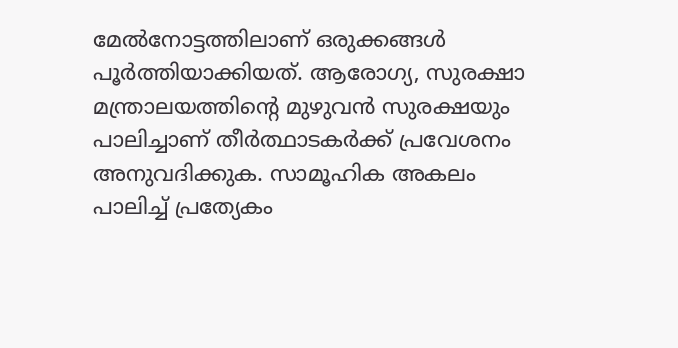മേല്‍നോട്ടത്തിലാണ് ഒരുക്കങ്ങള്‍ പൂര്‍ത്തിയാക്കിയത്. ആരോഗ്യ, സുരക്ഷാ മന്ത്രാലയത്തിന്റെ മുഴുവന്‍ സുരക്ഷയും പാലിച്ചാണ് തീര്‍ത്ഥാടകര്‍ക്ക് പ്രവേശനം അനുവദിക്കുക. സാമൂഹിക അകലം പാലിച്ച് പ്രത്യേകം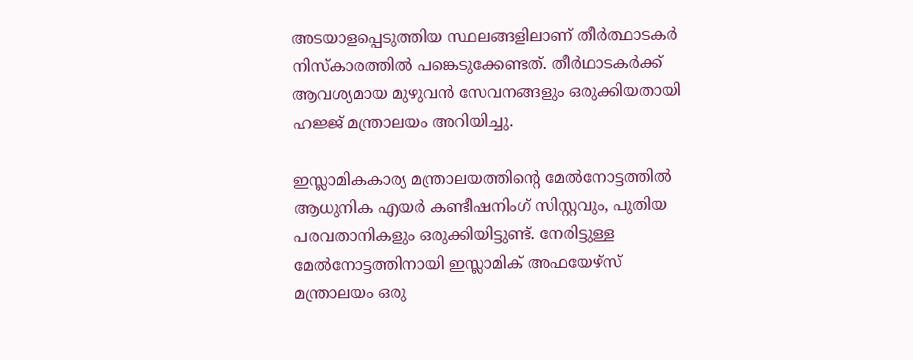അടയാളപ്പെടുത്തിയ സ്ഥലങ്ങളിലാണ് തീര്‍ത്ഥാടകര്‍ നിസ്‌കാരത്തില്‍ പങ്കെടുക്കേണ്ടത്. തീര്‍ഥാടകര്‍ക്ക് ആവശ്യമായ മുഴുവന്‍ സേവനങ്ങളും ഒരുക്കിയതായി ഹജ്ജ് മന്ത്രാലയം അറിയിച്ചു.

ഇസ്ലാമികകാര്യ മന്ത്രാലയത്തിന്റെ മേല്‍നോട്ടത്തില്‍ ആധുനിക എയര്‍ കണ്ടീഷനിംഗ് സിസ്റ്റവും, പുതിയ പരവതാനികളും ഒരുക്കിയിട്ടുണ്ട്. നേരിട്ടുള്ള മേല്‍നോട്ടത്തിനായി ഇസ്ലാമിക് അഫയേഴ്‌സ് മന്ത്രാലയം ഒരു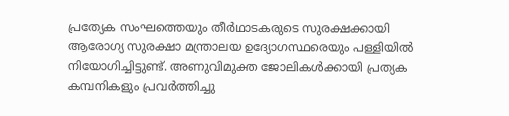പ്രത്യേക സംഘത്തെയും തീര്‍ഥാടകരുടെ സുരക്ഷക്കായി ആരോഗ്യ സുരക്ഷാ മന്ത്രാലയ ഉദ്യോഗസ്ഥരെയും പള്ളിയില്‍ നിയോഗിച്ചിട്ടുണ്ട്. അണുവിമുക്ത ജോലികള്‍ക്കായി പ്രത്യക കമ്പനികളും പ്രവര്‍ത്തിച്ചു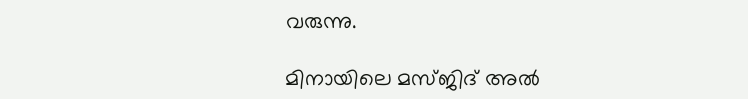വരുന്നു.

മിനായിലെ മസ്ജിദ് അല്‍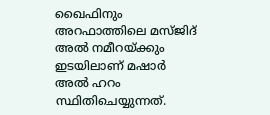ഖൈഫിനും അറഫാത്തിലെ മസ്ജിദ് അല്‍ നമീറയ്ക്കും ഇടയിലാണ് മഷാര്‍ അല്‍ ഹറം സ്ഥിതിചെയ്യുന്നത്.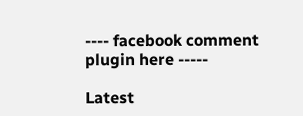---- facebook comment plugin here -----

Latest